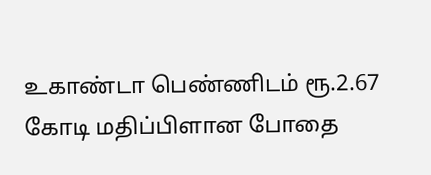உகாண்டா பெண்ணிடம் ரூ.2.67 கோடி மதிப்பிளான போதை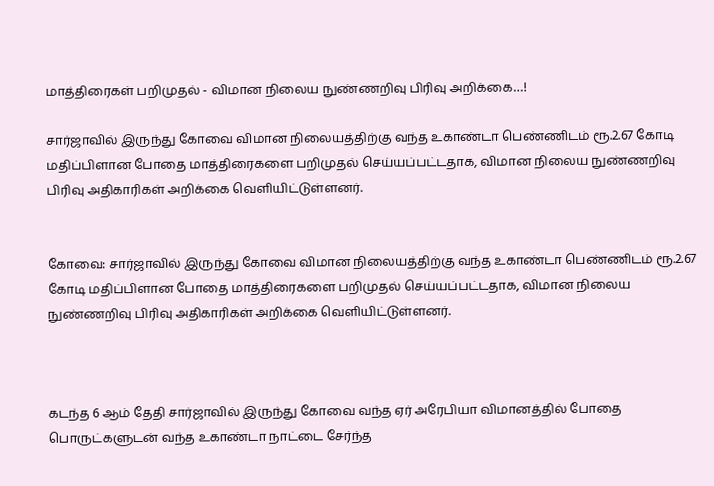மாத்திரைகள் பறிமுதல் - விமான நிலைய நுண்ணறிவு பிரிவு அறிக்கை…!

சார்ஜாவில் இருந்து கோவை விமான நிலையத்திற்கு வந்த உகாண்டா பெண்ணிடம் ரூ.2.67 கோடி மதிப்பிளான போதை மாத்திரைகளை பறிமுதல் செய்யப்பட்டதாக, விமான நிலைய நுண்ணறிவு பிரிவு அதிகாரிகள் அறிக்கை வெளியிட்டுள்ளனர்.


கோவை: சார்ஜாவில் இருந்து கோவை விமான நிலையத்திற்கு வந்த உகாண்டா பெண்ணிடம் ரூ.2.67 கோடி மதிப்பிளான போதை மாத்திரைகளை பறிமுதல் செய்யப்பட்டதாக, விமான நிலைய நுண்ணறிவு பிரிவு அதிகாரிகள் அறிக்கை வெளியிட்டுள்ளனர்.



கடந்த 6 ஆம் தேதி சார்ஜாவில் இருந்து கோவை வந்த ஏர் அரேபியா விமானத்தில் போதை பொருட்களுடன் வந்த உகாண்டா நாட்டை சேர்ந்த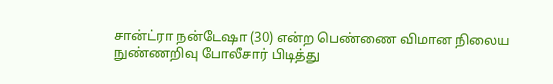சான்ட்ரா நன்டேஷா (30) என்ற பெண்ணை விமான நிலைய நுண்ணறிவு போலீசார் பிடித்து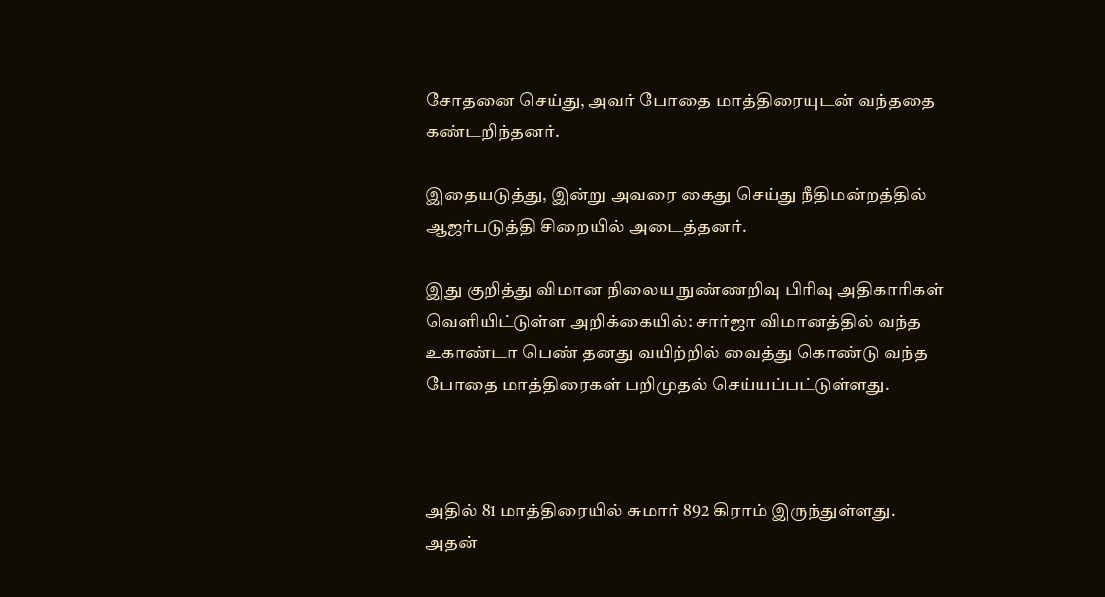சோதனை செய்து, அவர் போதை மாத்திரையுடன் வந்ததை கண்டறிந்தனர்.

இதையடுத்து, இன்று அவரை கைது செய்து நீதிமன்றத்தில் ஆஜர்படுத்தி சிறையில் அடைத்தனர்.

இது குறித்து விமான நிலைய நுண்ணறிவு பிரிவு அதிகாரிகள் வெளியிட்டுள்ள அறிக்கையில்: சார்ஜா விமானத்தில் வந்த உகாண்டா பெண் தனது வயிற்றில் வைத்து கொண்டு வந்த போதை மாத்திரைகள் பறிமுதல் செய்யப்பட்டுள்ளது.



அதில் 81 மாத்திரையில் சுமார் 892 கிராம் இருந்துள்ளது. அதன்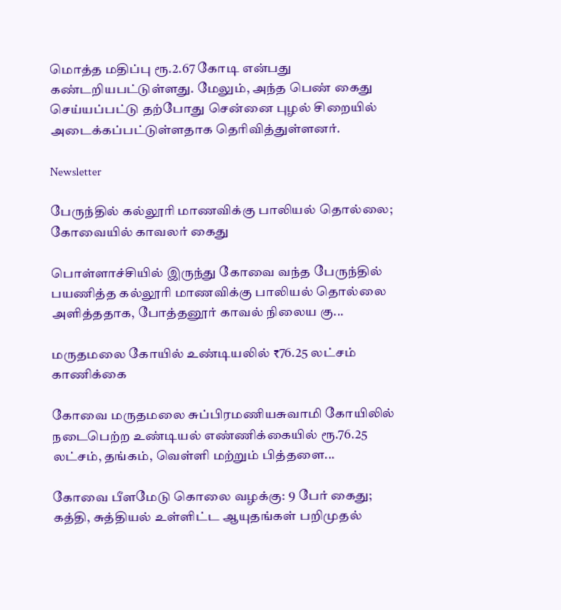மொத்த மதிப்பு ரூ.2.67 கோடி என்பது கண்டறியபட்டுள்ளது. மேலும், அந்த பெண் கைது செய்யப்பட்டு தற்போது சென்னை புழல் சிறையில் அடைக்கப்பட்டுள்ளதாக தெரிவித்துள்ளனர்.

Newsletter

பேருந்தில் கல்லூரி மாணவிக்கு பாலியல் தொல்லை; கோவையில் காவலர் கைது

பொள்ளாச்சியில் இருந்து கோவை வந்த பேருந்தில் பயணித்த கல்லூரி மாணவிக்கு பாலியல் தொல்லை அளித்ததாக, போத்தனூர் காவல் நிலைய கு...

மருதமலை கோயில் உண்டியலில் ₹76.25 லட்சம் காணிக்கை

கோவை மருதமலை சுப்பிரமணியசுவாமி கோயிலில் நடைபெற்ற உண்டியல் எண்ணிக்கையில் ரூ.76.25 லட்சம், தங்கம், வெள்ளி மற்றும் பித்தளை...

கோவை பீளமேடு கொலை வழக்கு: 9 பேர் கைது; கத்தி, சுத்தியல் உள்ளிட்ட ஆயுதங்கள் பறிமுதல்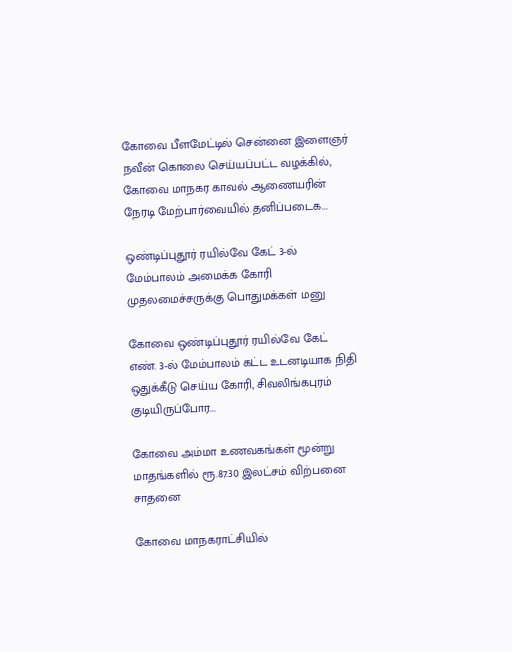கோவை பீளமேட்டில் சென்னை இளைஞர் நவீன் கொலை செய்யப்பட்ட வழக்கில், கோவை மாநகர காவல் ஆணையரின் நேரடி மேற்பார்வையில் தனிப்படைக...

ஒண்டிப்புதூர் ரயில்வே கேட் 3-ல் மேம்பாலம் அமைக்க கோரி முதலமைச்சருக்கு பொதுமக்கள் மனு

கோவை ஒண்டிப்புதூர் ரயில்வே கேட் எண். 3-ல் மேம்பாலம் கட்ட உடனடியாக நிதி ஒதுக்கீடு செய்ய கோரி, சிவலிங்கபுரம் குடியிருப்போர...

கோவை அம்மா உணவகங்கள் மூன்று மாதங்களில் ரூ.87.30 இலட்சம் விற்பனை சாதனை

கோவை மாநகராட்சியில்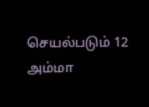செயல்படும் 12 அம்மா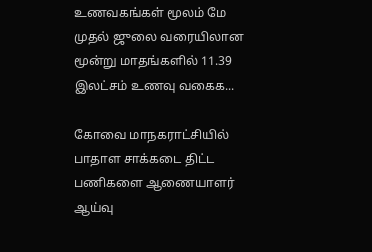உணவகங்கள் மூலம் மே முதல் ஜுலை வரையிலான மூன்று மாதங்களில் 11.39 இலட்சம் உணவு வகைக...

கோவை மாநகராட்சியில் பாதாள சாக்கடை திட்ட பணிகளை ஆணையாளர் ஆய்வு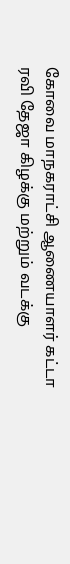கோவை மாநகராட்சி ஆணையாளர் கட்டா ரவி தேஜா கிழக்கு மற்றும் வடக்கு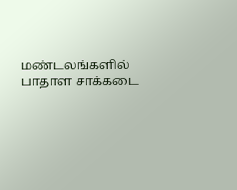மண்டலங்களில் பாதாள சாக்கடை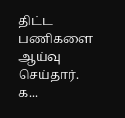திட்ட பணிகளை ஆய்வு செய்தார். க...